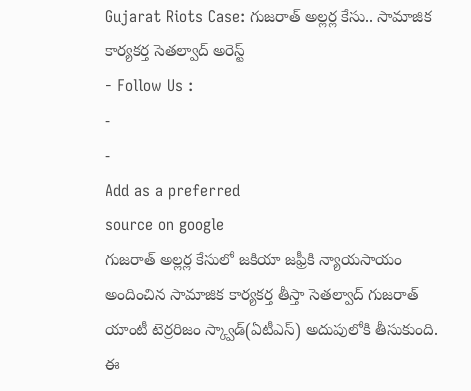Gujarat Riots Case: గుజరాత్ అల్లర్ల కేసు.. సామాజిక కార్యకర్త సెతల్వాద్ అరెస్ట్
- Follow Us :
-
-
Add as a preferred
source on google
గుజరాత్ అల్లర్ల కేసులో జకియా జఫ్రీకి న్యాయసాయం అందించిన సామాజిక కార్యకర్త తీస్తా సెతల్వాద్ గుజరాత్ యాంటీ టెర్రరిజం స్క్వాడ్(ఏటీఎస్) అదుపులోకి తీసుకుంది. ఈ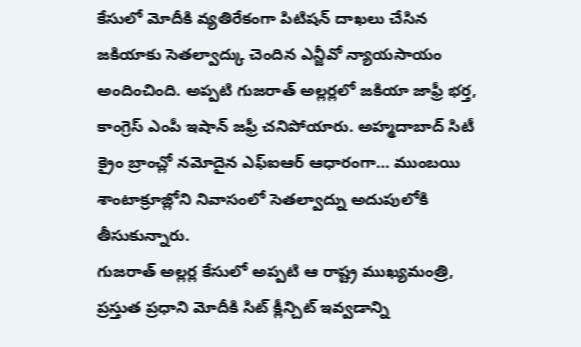కేసులో మోదీకి వ్యతిరేకంగా పిటిషన్ దాఖలు చేసిన జకియాకు సెతల్వాద్కు చెందిన ఎన్జీవో న్యాయసాయం అందించింది. అప్పటి గుజరాత్ అల్లర్లలో జకియా జాఫ్రీ భర్త, కాంగ్రెస్ ఎంపీ ఇషాన్ జఫ్రీ చనిపోయారు. అహ్మదాబాద్ సిటీ క్రైం బ్రాంచ్లో నమోదైన ఎఫ్ఐఆర్ ఆధారంగా… ముంబయి శాంటాక్రూజ్లోని నివాసంలో సెతల్వాద్ను అదుపులోకి తీసుకున్నారు.
గుజరాత్ అల్లర్ల కేసులో అప్పటి ఆ రాష్ట్ర ముఖ్యమంత్రి, ప్రస్తుత ప్రధాని మోదీకి సిట్ క్లీన్చిట్ ఇవ్వడాన్ని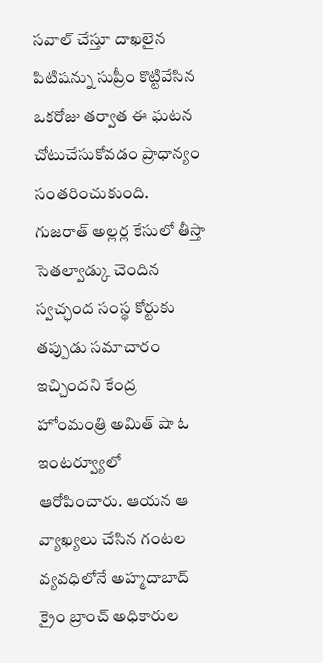సవాల్ చేస్తూ దాఖలైన పిటిషన్ను సుప్రీం కొట్టివేసిన ఒకరోజు తర్వాత ఈ ఘటన చోటుచేసుకోవడం ప్రాధాన్యం సంతరించుకుంది. గుజరాత్ అల్లర్ల కేసులో తీస్తా సెతల్వాడ్కు చెందిన స్వచ్ఛంద సంస్థ కోర్టుకు తప్పుడు సమాచారం ఇచ్చిందని కేంద్ర హోంమంత్రి అమిత్ షా ఓ ఇంటర్వ్యూలో ఆరోపించారు. ఆయన ఆ వ్యాఖ్యలు చేసిన గంటల వ్యవధిలోనే అహ్మదాబాద్ క్రైం బ్రాంచ్ అధికారుల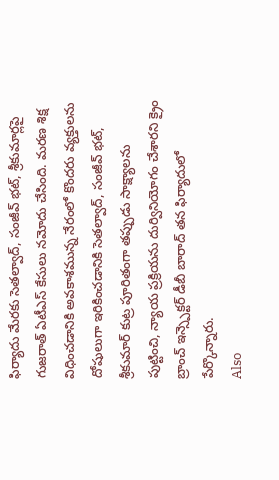ఫిర్యాదు మేరకు సెతల్వాద్, సంజీవ్ భట్, శ్రీకుమార్లపై గుజరాత్ ఏటీఎస్ కేసులు నమోదు చేసింది. మరణ శిక్ష విధించడానికి అవకాశమున్న నేరంలో కొందరు వ్యక్తులను దోషులుగా ఇరికించడానికి సెతల్వాద్, సంజీవ్ భట్, శ్రీకుమార్ కుట్ర పూరితంగా తప్పుడు సాక్ష్యాలను పుట్టించి, న్యాయ ప్రక్రియను దుర్వినియోగం చేశారని క్రైం బ్రాంచ్ ఇన్స్పెక్టర్ డీబీ బారాద్ తన ఫిర్యాదులో పేర్కొన్నారు.
Also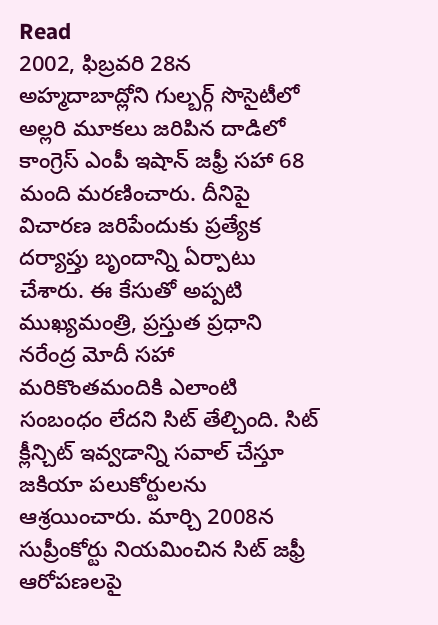Read
2002, ఫిబ్రవరి 28న అహ్మదాబాద్లోని గుల్బర్గ్ సొసైటీలో అల్లరి మూకలు జరిపిన దాడిలో కాంగ్రెస్ ఎంపీ ఇషాన్ జఫ్రీ సహా 68 మంది మరణించారు. దీనిపై విచారణ జరిపేందుకు ప్రత్యేక దర్యాప్తు బృందాన్ని ఏర్పాటు చేశారు. ఈ కేసుతో అప్పటి ముఖ్యమంత్రి, ప్రస్తుత ప్రధాని నరేంద్ర మోదీ సహా మరికొంతమందికి ఎలాంటి సంబంధం లేదని సిట్ తేల్చింది. సిట్ క్లీన్చిట్ ఇవ్వడాన్ని సవాల్ చేస్తూ జకియా పలుకోర్టులను ఆశ్రయించారు. మార్చి 2008న సుప్రీంకోర్టు నియమించిన సిట్ జఫ్రీ ఆరోపణలపై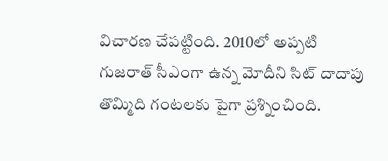విచారణ చేపట్టింది. 2010లో అప్పటి గుజరాత్ సీఎంగా ఉన్న మోదీని సిట్ దాదాపు తొమ్మిది గంటలకు పైగా ప్రశ్నించింది.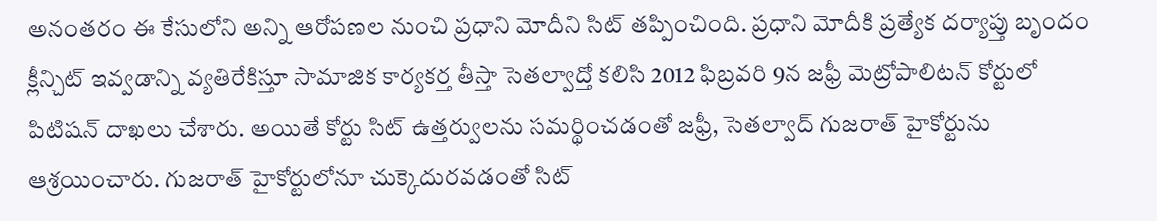అనంతరం ఈ కేసులోని అన్ని ఆరోపణల నుంచి ప్రధాని మోదీని సిట్ తప్పించింది. ప్రధాని మోదీకి ప్రత్యేక దర్యాప్తు బృందం క్లీన్చిట్ ఇవ్వడాన్ని వ్యతిరేకిస్తూ సామాజిక కార్యకర్త తీస్తా సెతల్వాద్తో కలిసి 2012 ఫిబ్రవరి 9న జఫ్రీ మెట్రోపాలిటన్ కోర్టులో పిటిషన్ దాఖలు చేశారు. అయితే కోర్టు సిట్ ఉత్తర్వులను సమర్థించడంతో జఫ్రీ, సెతల్వాద్ గుజరాత్ హైకోర్టును ఆశ్రయించారు. గుజరాత్ హైకోర్టులోనూ చుక్కెదురవడంతో సిట్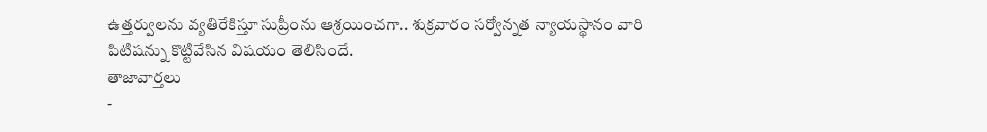ఉత్తర్వులను వ్యతిరేకిస్తూ సుప్రీంను ఆశ్రయించగా.. శుక్రవారం సర్వోన్నత న్యాయస్థానం వారి పిటిషన్ను కొట్టివేసిన విషయం తెలిసిందే.
తాజావార్తలు
-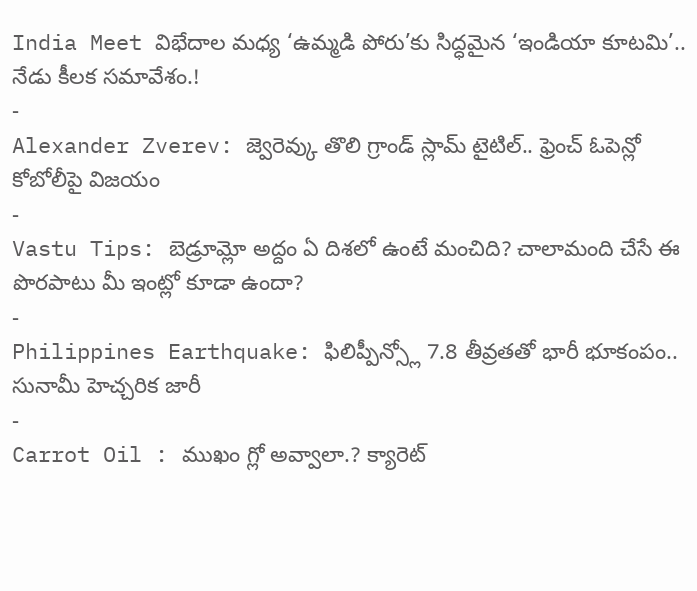India Meet విభేదాల మధ్య ‘ఉమ్మడి పోరు’కు సిద్ధమైన ‘ఇండియా కూటమి’.. నేడు కీలక సమావేశం.!
-
Alexander Zverev: జ్వెరెవ్కు తొలి గ్రాండ్ స్లామ్ టైటిల్.. ఫ్రెంచ్ ఓపెన్లో కోబోలీపై విజయం
-
Vastu Tips: బెడ్రూమ్లో అద్దం ఏ దిశలో ఉంటే మంచిది? చాలామంది చేసే ఈ పొరపాటు మీ ఇంట్లో కూడా ఉందా?
-
Philippines Earthquake: ఫిలిప్పీన్స్లో 7.8 తీవ్రతతో భారీ భూకంపం.. సునామీ హెచ్చరిక జారీ
-
Carrot Oil : ముఖం గ్లో అవ్వాలా.? క్యారెట్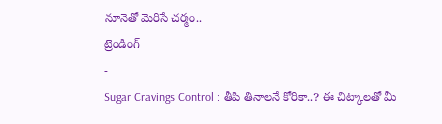నూనెతో మెరిసే చర్మం..
ట్రెండింగ్
-
Sugar Cravings Control : తీపి తినాలనే కోరికా..? ఈ చిట్కాలతో మీ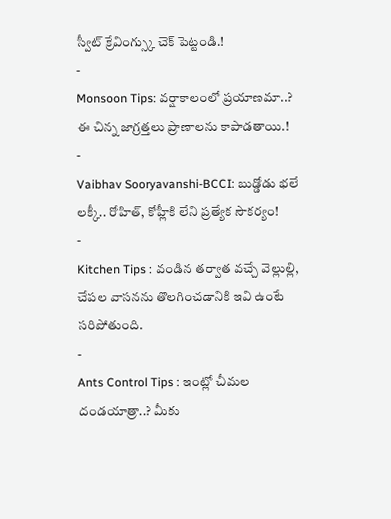స్వీట్ క్రేవింగ్స్కు చెక్ పెట్టండి.!
-
Monsoon Tips: వర్షాకాలంలో ప్రయాణమా..? ఈ చిన్న జాగ్రత్తలు ప్రాణాలను కాపాడతాయి.!
-
Vaibhav Sooryavanshi-BCCI: బుడ్డోడు భలే లక్కీ.. రోహిత్, కోహ్లీకి లేని ప్రత్యేక సౌకర్యం!
-
Kitchen Tips : వండిన తర్వాత వచ్చే వెల్లుల్లి, చేపల వాసనను తొలగించడానికి ఇవి ఉంటే సరిపోతుంది.
-
Ants Control Tips : ఇంట్లో చీమల దండయాత్రా..? మీకు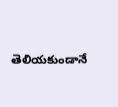తెలియకుండానే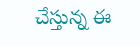చేస్తున్న ఈ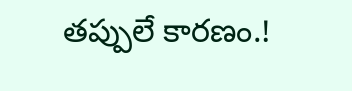తప్పులే కారణం.!